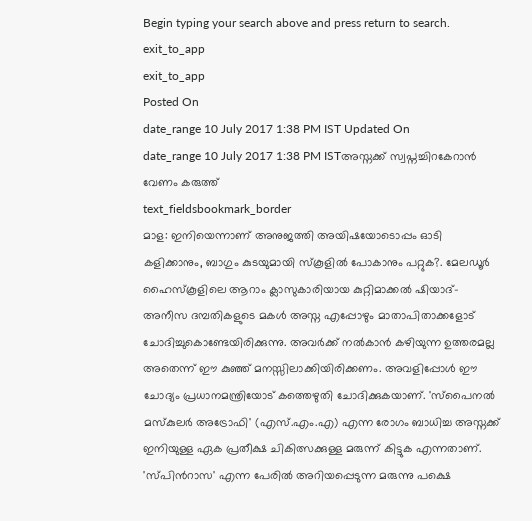Begin typing your search above and press return to search.
exit_to_app
exit_to_app
Posted On
date_range 10 July 2017 1:38 PM IST Updated On
date_range 10 July 2017 1:38 PM ISTഅസ്നക്ക് സ്വപ്നച്ചിറകേറാൻ വേണം കരുത്ത്
text_fieldsbookmark_border
മാള: ഇനിയെന്നാണ് അനുജത്തി അയിഷയോടൊപ്പം ഓടി കളിക്കാനും, ബാഗും കുടയുമായി സ്കൂളിൽ പോകാനും പറ്റുക?. മേലഡൂർ ഹൈസ്കൂളിലെ ആറാം ക്ലാസുകാരിയായ കുറ്റിമാക്കൽ ഷിയാദ്- അനീസ ദമ്പതികളുടെ മകൾ അസ്ന എപ്പോഴും മാതാപിതാക്കളോട് ചോദിച്ചുകൊണ്ടേയിരിക്കുന്നു. അവർക്ക് നൽകാൻ കഴിയുന്ന ഉത്തരമല്ല അതെന്ന് ഈ കുഞ്ഞ് മനസ്സിലാക്കിയിരിക്കണം. അവളിപ്പോൾ ഈ ചോദ്യം പ്രധാനമന്ത്രിയോട് കത്തെഴുതി ചോദിക്കുകയാണ്. 'സ്പൈനൽ മസ്കുലർ അട്രോഫി' (എസ്.എം.എ) എന്ന രോഗം ബാധിച്ച അസ്നക്ക് ഇനിയുള്ള ഏക പ്രതീക്ഷ ചികിത്സക്കുള്ള മരുന്ന് കിട്ടുക എന്നതാണ്. 'സ്പിൻറാസ' എന്ന പേരിൽ അറിയപ്പെടുന്ന മരുന്നു പക്ഷെ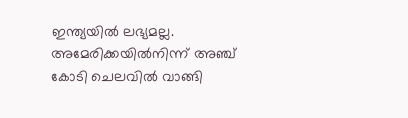ഇന്ത്യയിൽ ലഭ്യമല്ല. അമേരിക്കയിൽനിന്ന് അഞ്ച് കോടി ചെലവിൽ വാങ്ങി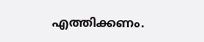എത്തിക്കണം.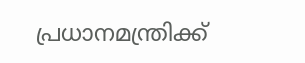പ്രധാനമന്ത്രിക്ക്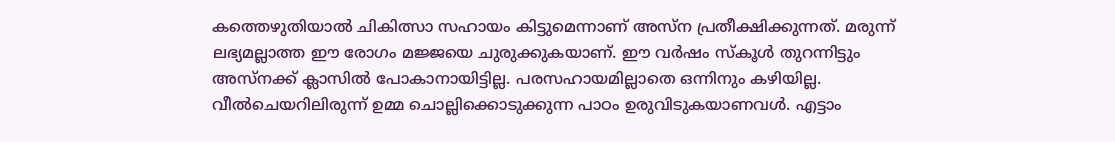കത്തെഴുതിയാൽ ചികിത്സാ സഹായം കിട്ടുമെന്നാണ് അസ്ന പ്രതീക്ഷിക്കുന്നത്. മരുന്ന് ലഭ്യമല്ലാത്ത ഈ രോഗം മജ്ജയെ ചുരുക്കുകയാണ്. ഈ വർഷം സ്കൂൾ തുറന്നിട്ടും അസ്നക്ക് ക്ലാസിൽ പോകാനായിട്ടില്ല. പരസഹായമില്ലാതെ ഒന്നിനും കഴിയില്ല. വീൽചെയറിലിരുന്ന് ഉമ്മ ചൊല്ലിക്കൊടുക്കുന്ന പാഠം ഉരുവിടുകയാണവൾ. എട്ടാം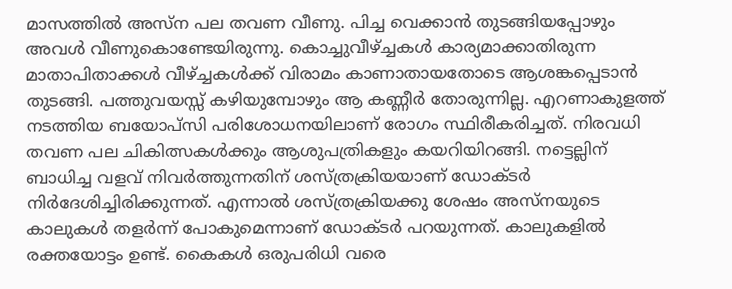മാസത്തിൽ അസ്ന പല തവണ വീണു. പിച്ച വെക്കാൻ തുടങ്ങിയപ്പോഴും അവൾ വീണുകൊണ്ടേയിരുന്നു. കൊച്ചുവീഴ്ച്ചകൾ കാര്യമാക്കാതിരുന്ന മാതാപിതാക്കൾ വീഴ്ച്ചകൾക്ക് വിരാമം കാണാതായതോടെ ആശങ്കപ്പെടാൻ തുടങ്ങി. പത്തുവയസ്സ് കഴിയുമ്പോഴും ആ കണ്ണീർ തോരുന്നില്ല. എറണാകുളത്ത് നടത്തിയ ബയോപ്സി പരിശോധനയിലാണ് രോഗം സ്ഥിരീകരിച്ചത്. നിരവധി തവണ പല ചികിത്സകൾക്കും ആശുപത്രികളും കയറിയിറങ്ങി. നട്ടെല്ലിന് ബാധിച്ച വളവ് നിവർത്തുന്നതിന് ശസ്ത്രക്രിയയാണ് ഡോക്ടർ നിർദേശിച്ചിരിക്കുന്നത്. എന്നാൽ ശസ്ത്രക്രിയക്കു ശേഷം അസ്നയുടെ കാലുകൾ തളർന്ന് പോകുമെന്നാണ് ഡോക്ടർ പറയുന്നത്. കാലുകളിൽ രക്തയോട്ടം ഉണ്ട്. കൈകൾ ഒരുപരിധി വരെ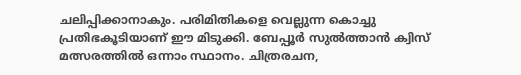ചലിപ്പിക്കാനാകും. പരിമിതികളെ വെല്ലുന്ന കൊച്ചു പ്രതിഭകൂടിയാണ് ഈ മിടുക്കി. ബേപ്പൂർ സുൽത്താൻ ക്വിസ് മത്സരത്തിൽ ഒന്നാം സ്ഥാനം. ചിത്രരചന,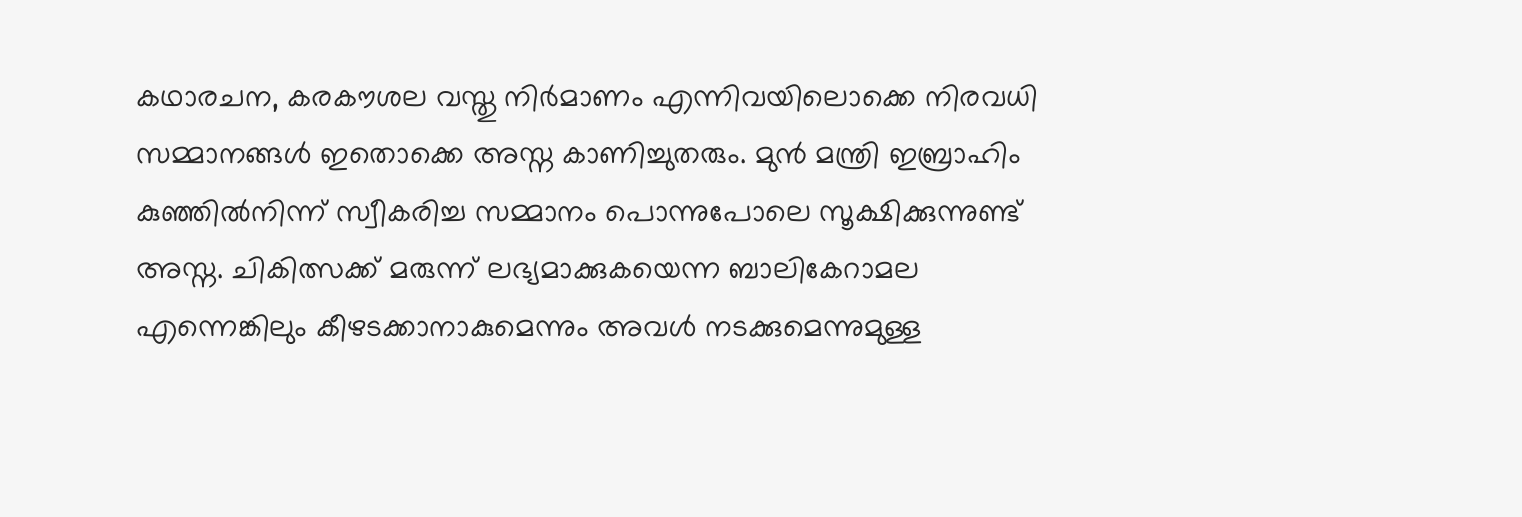കഥാരചന, കരകൗശല വസ്തു നിർമാണം എന്നിവയിലൊക്കെ നിരവധി സമ്മാനങ്ങൾ ഇതൊക്കെ അസ്ന കാണിച്ചുതരും. മുൻ മന്ത്രി ഇബ്രാഹിം കുഞ്ഞിൽനിന്ന് സ്വീകരിച്ച സമ്മാനം പൊന്നുപോലെ സൂക്ഷിക്കുന്നുണ്ട് അസ്ന. ചികിത്സക്ക് മരുന്ന് ലഭ്യമാക്കുകയെന്ന ബാലികേറാമല എന്നെങ്കിലും കീഴടക്കാനാകുമെന്നും അവൾ നടക്കുമെന്നുമുള്ള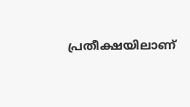പ്രതീക്ഷയിലാണ്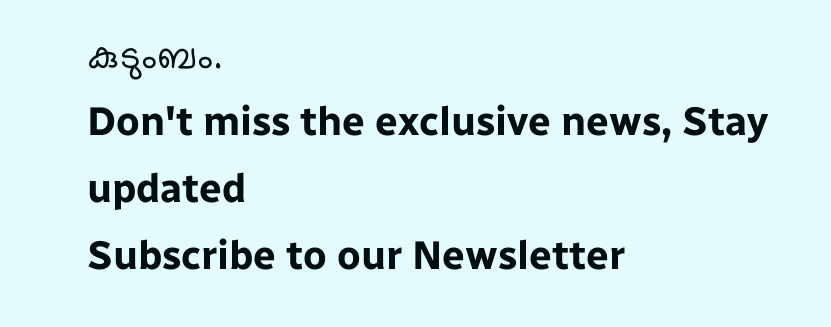കുടുംബം.
Don't miss the exclusive news, Stay updated
Subscribe to our Newsletter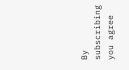By subscribing you agree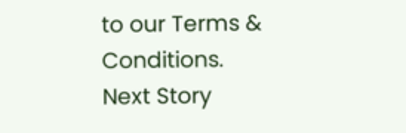to our Terms & Conditions.
Next Story